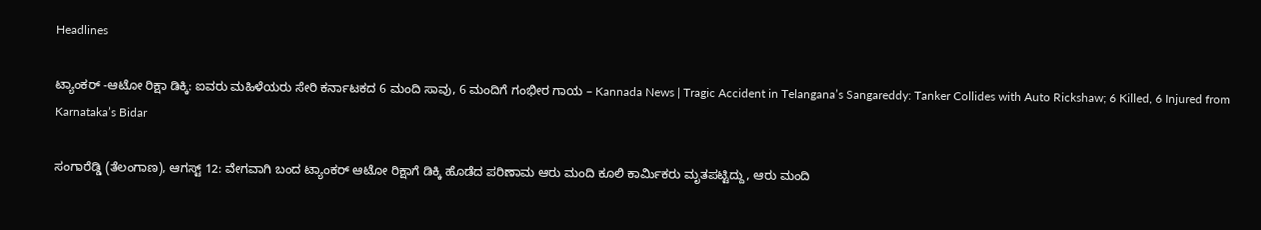Headlines

ಟ್ಯಾಂಕರ್ -ಆಟೋ ರಿಕ್ಷಾ ಡಿಕ್ಕಿ: ಐವರು ಮಹಿಳೆಯರು ಸೇರಿ ಕರ್ನಾಟಕದ 6 ಮಂದಿ ಸಾವು, 6 ಮಂದಿಗೆ ಗಂಭೀರ ಗಾಯ – Kannada News | Tragic Accident in Telangana’s Sangareddy: Tanker Collides with Auto Rickshaw; 6 Killed, 6 Injured from Karnataka’s Bidar

ಸಂಗಾರೆಡ್ಡಿ (ತೆಲಂಗಾಣ), ಆಗಸ್ಟ್ 12: ವೇಗವಾಗಿ ಬಂದ ಟ್ಯಾಂಕರ್ ಆಟೋ ರಿಕ್ಷಾಗೆ ಡಿಕ್ಕಿ ಹೊಡೆದ ಪರಿಣಾಮ ಆರು ಮಂದಿ ಕೂಲಿ ಕಾರ್ಮಿಕರು ಮೃತಪಟ್ಟಿದ್ದು, ಆರು ಮಂದಿ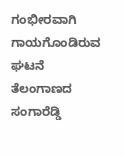ಗಂಭೀರವಾಗಿ ಗಾಯಗೊಂಡಿರುವ ಘಟನೆ ತೆಲಂಗಾಣದ ಸಂಗಾರೆಡ್ಡಿ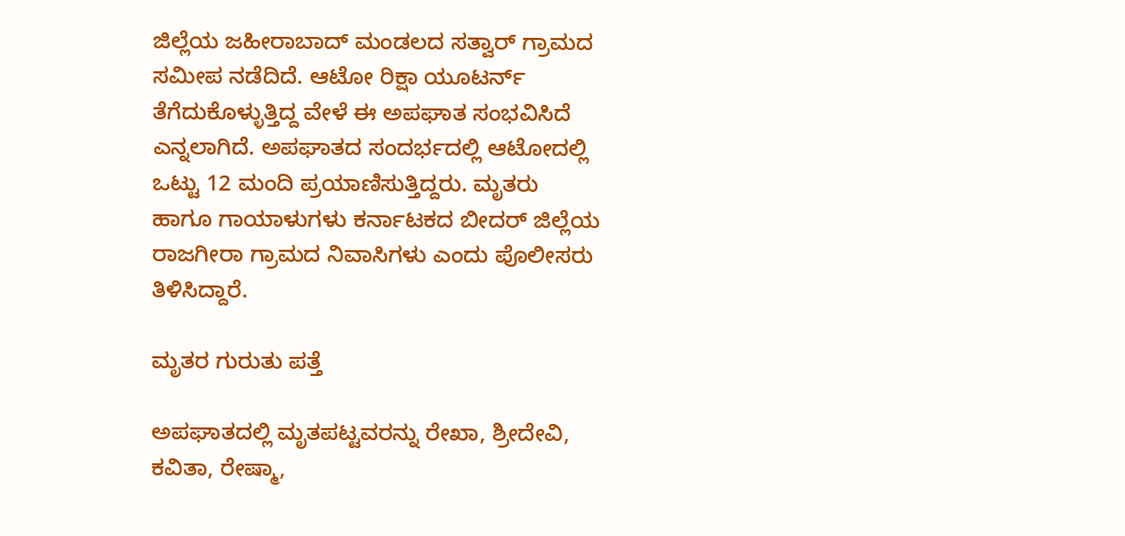ಜಿಲ್ಲೆಯ ಜಹೀರಾಬಾದ್ ಮಂಡಲದ ಸತ್ವಾರ್ ಗ್ರಾಮದ ಸಮೀಪ ನಡೆದಿದೆ. ಆಟೋ ರಿಕ್ಷಾ ಯೂಟರ್ನ್ ತೆಗೆದುಕೊಳ್ಳುತ್ತಿದ್ದ ವೇಳೆ ಈ ಅಪಘಾತ ಸಂಭವಿಸಿದೆ ಎನ್ನಲಾಗಿದೆ. ಅಪಘಾತದ ಸಂದರ್ಭದಲ್ಲಿ ಆಟೋದಲ್ಲಿ ಒಟ್ಟು 12 ಮಂದಿ ಪ್ರಯಾಣಿಸುತ್ತಿದ್ದರು. ಮೃತರು ಹಾಗೂ ಗಾಯಾಳುಗಳು ಕರ್ನಾಟಕದ ಬೀದರ್ ಜಿಲ್ಲೆಯ ರಾಜಗೀರಾ ಗ್ರಾಮದ ನಿವಾಸಿಗಳು ಎಂದು ಪೊಲೀಸರು ತಿಳಿಸಿದ್ದಾರೆ.

ಮೃತರ ಗುರುತು ಪತ್ತೆ

ಅಪಘಾತದಲ್ಲಿ ಮೃತಪಟ್ಟವರನ್ನು ರೇಖಾ, ಶ್ರೀದೇವಿ, ಕವಿತಾ, ರೇಷ್ಮಾ,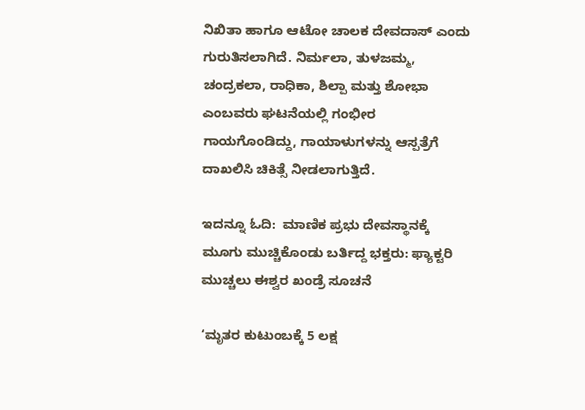ನಿಖಿತಾ ಹಾಗೂ ಆಟೋ ಚಾಲಕ ದೇವದಾಸ್ ಎಂದು ಗುರುತಿಸಲಾಗಿದೆ. ನಿರ್ಮಲಾ, ತುಳಜಮ್ಮ, ಚಂದ್ರಕಲಾ, ರಾಧಿಕಾ, ಶಿಲ್ಪಾ ಮತ್ತು ಶೋಭಾ ಎಂಬವರು ಘಟನೆಯಲ್ಲಿ ಗಂಭೀರ ಗಾಯಗೊಂಡಿದ್ದು, ಗಾಯಾಳುಗಳನ್ನು ಆಸ್ಪತ್ರೆಗೆ ದಾಖಲಿಸಿ ಚಿಕಿತ್ಸೆ ನೀಡಲಾಗುತ್ತಿದೆ.

ಇದನ್ನೂ ಓದಿ:  ಮಾಣಿಕ ಪ್ರಭು ದೇವಸ್ಥಾನಕ್ಕೆ ಮೂಗು ಮುಚ್ಚಿಕೊಂಡು ಬರ್ತಿದ್ದ ಭಕ್ತರು: ಫ್ಯಾಕ್ಟರಿ ಮುಚ್ಚಲು ಈಶ್ವರ ಖಂಡ್ರೆ ಸೂಚನೆ

‘ಮೃತರ ಕುಟುಂಬಕ್ಕೆ 5 ಲಕ್ಷ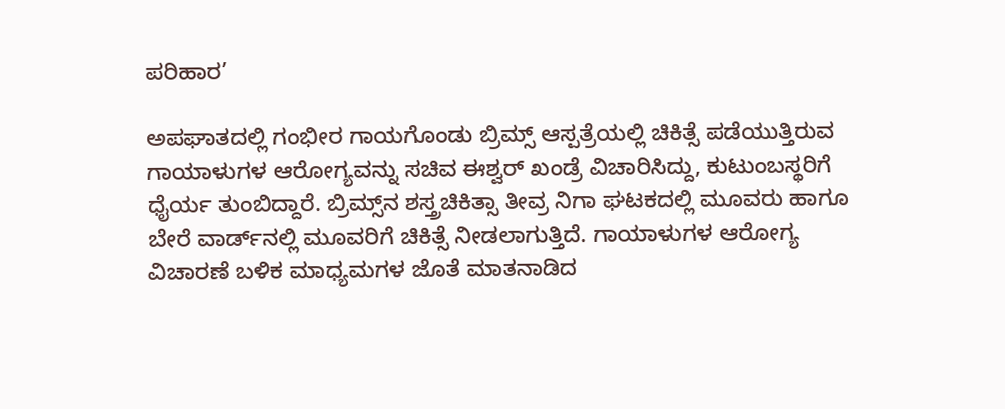ಪರಿಹಾರ’

ಅಪಘಾತದಲ್ಲಿ ಗಂಭೀರ ಗಾಯಗೊಂಡು ಬ್ರಿಮ್ಸ್ ಆಸ್ಪತ್ರೆಯಲ್ಲಿ ಚಿಕಿತ್ಸೆ ಪಡೆಯುತ್ತಿರುವ ಗಾಯಾಳುಗಳ ಆರೋಗ್ಯವನ್ನು ಸಚಿವ ಈಶ್ವರ್ ಖಂಡ್ರೆ ವಿಚಾರಿಸಿದ್ದು, ಕುಟುಂಬಸ್ಥರಿಗೆ ಧೈರ್ಯ ತುಂಬಿದ್ದಾರೆ. ಬ್ರಿಮ್ಸ್‌ನ ಶಸ್ತ್ರಚಿಕಿತ್ಸಾ ತೀವ್ರ ನಿಗಾ ಘಟಕದಲ್ಲಿ ಮೂವರು ಹಾಗೂ ಬೇರೆ ವಾರ್ಡ್‌ನಲ್ಲಿ ಮೂವರಿಗೆ ಚಿಕಿತ್ಸೆ ನೀಡಲಾಗುತ್ತಿದೆ. ಗಾಯಾಳುಗಳ ಆರೋಗ್ಯ ವಿಚಾರಣೆ ಬಳಿಕ ಮಾಧ್ಯಮಗಳ ಜೊತೆ ಮಾತನಾಡಿದ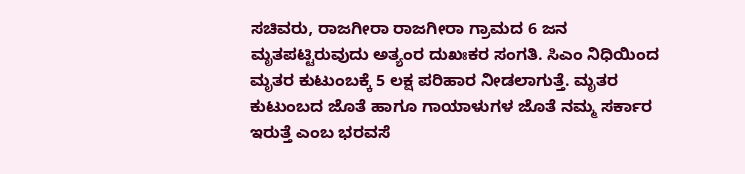ಸಚಿವರು, ರಾಜಗೀರಾ ರಾಜಗೀರಾ ಗ್ರಾಮದ 6 ಜನ ಮೃತಪಟ್ಟಿರುವುದು ಅತ್ಯಂರ ದುಖಃಕರ ಸಂಗತಿ. ಸಿಎಂ ನಿಧಿಯಿಂದ ಮೃತರ ಕುಟುಂಬಕ್ಕೆ 5 ಲಕ್ಷ ಪರಿಹಾರ ನೀಡಲಾಗುತ್ತೆ. ಮೃತರ ಕುಟುಂಬದ ಜೊತೆ ಹಾಗೂ ಗಾಯಾಳುಗಳ ಜೊತೆ ನಮ್ಮ ಸರ್ಕಾರ ಇರುತ್ತೆ ಎಂಬ ಭರವಸೆ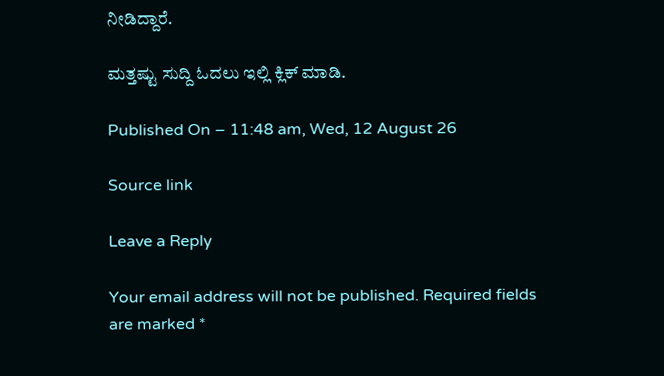ನೀಡಿದ್ದಾರೆ.

ಮತ್ತಷ್ಟು ಸುದ್ದಿ ಓದಲು ಇಲ್ಲಿ ಕ್ಲಿಕ್ ಮಾಡಿ.

Published On – 11:48 am, Wed, 12 August 26

Source link

Leave a Reply

Your email address will not be published. Required fields are marked *